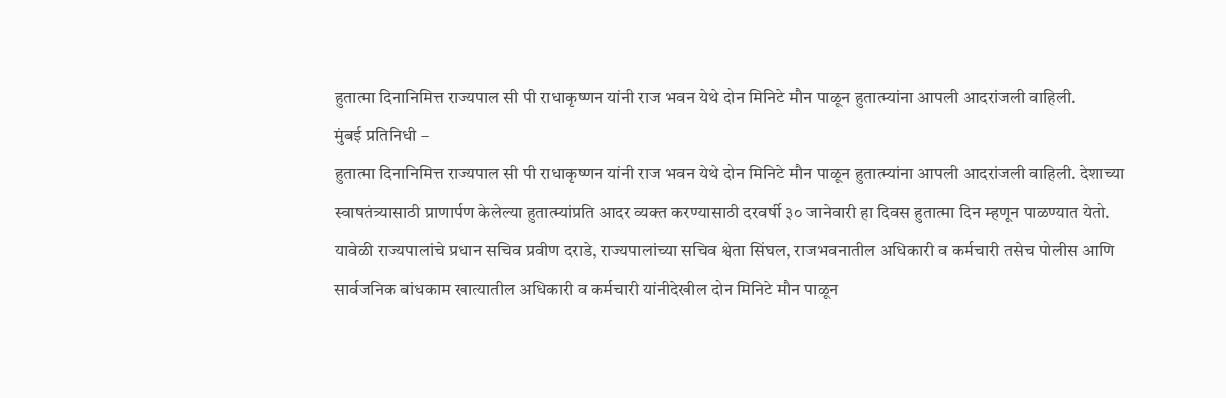हुतात्मा दिनानिमित्त राज्यपाल सी पी राधाकृष्णन यांनी राज भवन येथे दोन मिनिटे मौन पाळून हुतात्म्यांना आपली आदरांजली वाहिली.
मुंबई प्रतिनिधी –
हुतात्मा दिनानिमित्त राज्यपाल सी पी राधाकृष्णन यांनी राज भवन येथे दोन मिनिटे मौन पाळून हुतात्म्यांना आपली आदरांजली वाहिली. देशाच्या स्वाषतंत्र्यासाठी प्राणार्पण केलेल्या हुतात्म्यांप्रति आदर व्यक्त करण्यासाठी दरवर्षी ३० जानेवारी हा दिवस हुतात्मा दिन म्हणून पाळण्यात येतो.
यावेळी राज्यपालांचे प्रधान सचिव प्रवीण दराडे, राज्यपालांच्या सचिव श्वेता सिंघल, राजभवनातील अधिकारी व कर्मचारी तसेच पोलीस आणि सार्वजनिक बांधकाम खात्यातील अधिकारी व कर्मचारी यांनीदेखील दोन मिनिटे मौन पाळून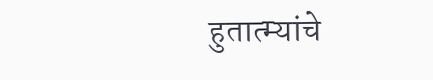हुतात्म्यांचे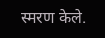स्मरण केले.